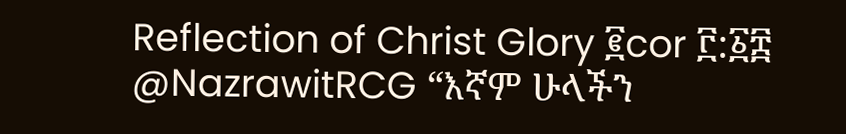Reflection of Christ Glory ፪cor ፫:፩፰
@NazrawitRCG “እኛም ሁላችን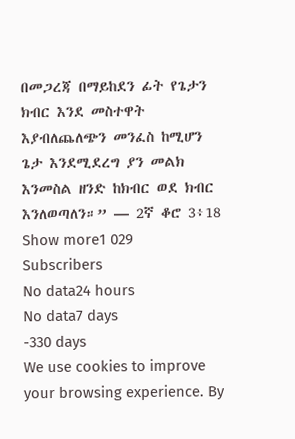በመጋረጃ በማይከደን ፊት የጌታን ክብር እንደ መስተዋት እያብለጨለጭን መንፈስ ከሚሆን ጌታ እንደሚደረግ ያን መልክ እንመስል ዘንድ ከክብር ወደ ክብር እንለወጣለን።” — 2ኛ ቆሮ 3፥18
Show more1 029
Subscribers
No data24 hours
No data7 days
-330 days
We use cookies to improve your browsing experience. By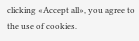clicking «Accept all», you agree to the use of cookies.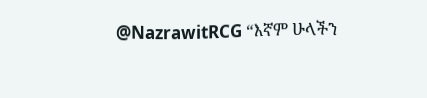@NazrawitRCG “እኛም ሁላችን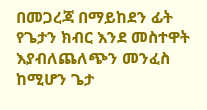በመጋረጃ በማይከደን ፊት የጌታን ክብር እንደ መስተዋት እያብለጨለጭን መንፈስ ከሚሆን ጌታ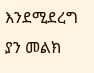እንደሚደረግ ያን መልክ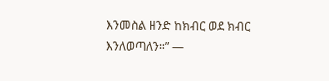እንመስል ዘንድ ከክብር ወደ ክብር እንለወጣለን።” —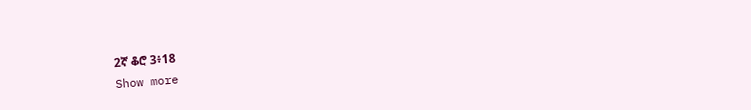2ኛ ቆሮ 3፥18
Show more